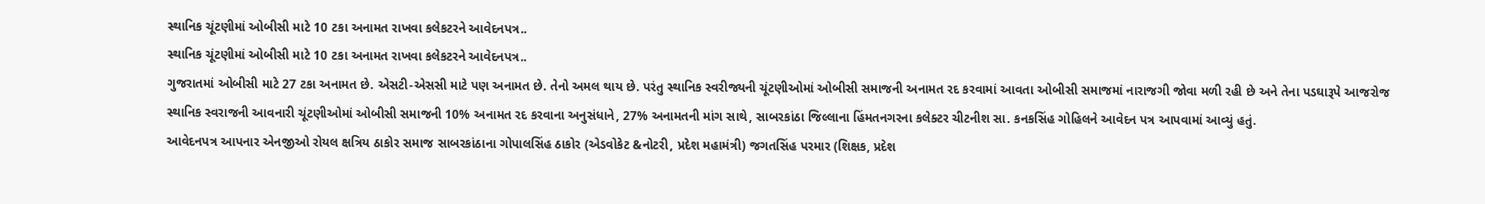સ્થાનિક ચૂંટણીમાં ઓબીસી માટે 10 ટકા અનામત રાખવા કલેકટરને આવેદનપત્ર..
સ્થાનિક ચૂંટણીમાં ઓબીસી માટે 10 ટકા અનામત રાખવા કલેકટરને આવેદનપત્ર..
ગુજરાતમાં ઓબીસી માટે 27 ટકા અનામત છે. એસટી-એસસી માટે પણ અનામત છે. તેનો અમલ થાય છે. પરંતુ સ્થાનિક સ્વરીજ્યની ચૂંટણીઓમાં ઓબીસી સમાજની અનામત રદ કરવામાં આવતા ઓબીસી સમાજમાં નારાજગી જોવા મળી રહી છે અને તેના પડઘારૂપે આજરોજ સ્થાનિક સ્વરાજની આવનારી ચૂંટણીઓમાં ઓબીસી સમાજની 10% અનામત રદ કરવાના અનુસંધાને, 27% અનામતની માંગ સાથે, સાબરકાંઠા જિલ્લાના હિંમતનગરના કલેક્ટર ચીટનીશ સા. કનકસિંહ ગોહિલને આવેદન પત્ર આપવામાં આવ્યું હતું.
આવેદનપત્ર આપનાર એનજીઓ રોયલ ક્ષત્રિય ઠાકોર સમાજ સાબરકાંઠાના ગોપાલસિંહ ઠાકોર (એડવોકેટ &નોટરી, પ્રદેશ મહામંત્રી) જગતસિંહ પરમાર (શિક્ષક, પ્રદેશ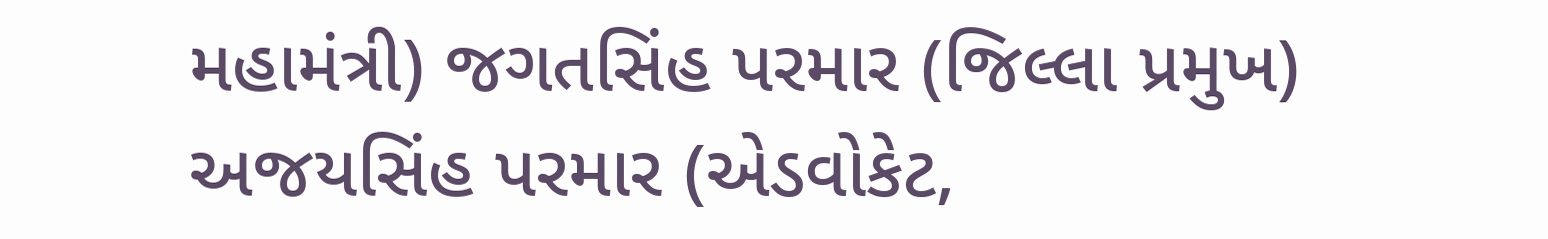મહામંત્રી) જગતસિંહ પરમાર (જિલ્લા પ્રમુખ) અજયસિંહ પરમાર (એડવોકેટ,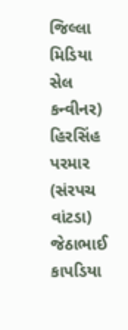જિલ્લા મિડિયા સેલ કન્વીનર) હિરસિંહ પરમાર (સંરપચ વાંટડા) જેઠાભાઈ કાપડિયા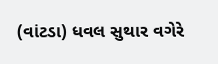(વાંટડા) ધવલ સુથાર વગેરે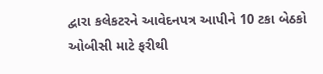દ્વારા કલેકટરને આવેદનપત્ર આપીને 10 ટકા બેઠકો ઓબીસી માટે ફરીથી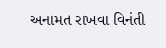અનામત રાખવા વિનંતી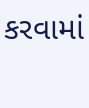કરવામાં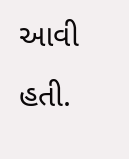આવી હતી.